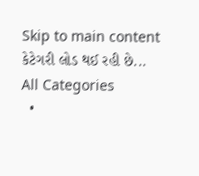Skip to main content
કેટેગરી લોડ થઈ રહી છે...
All Categories
  •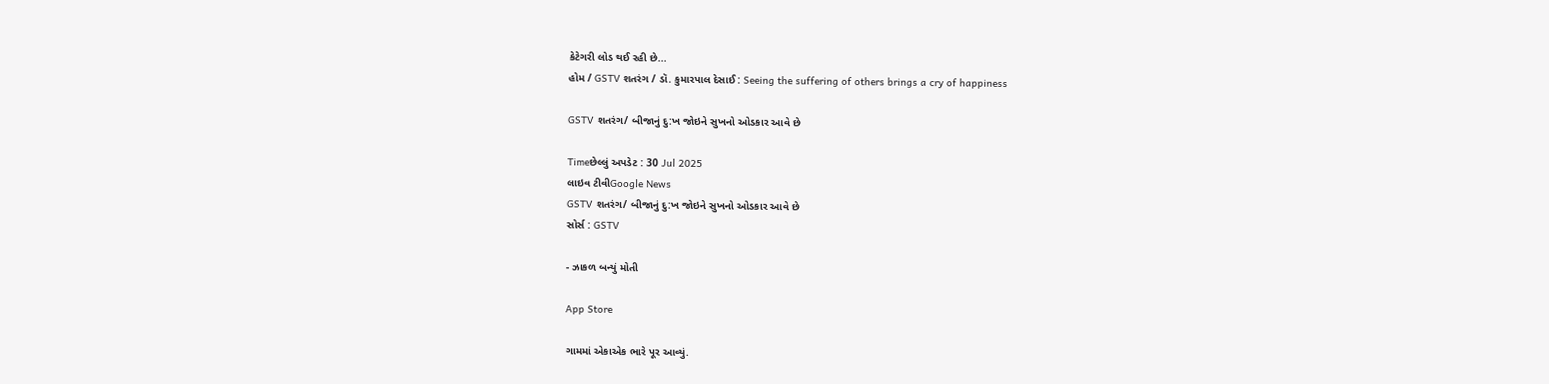કેટેગરી લોડ થઈ રહી છે...
હોમ / GSTV શતરંગ / ડૉ. કુમારપાલ દેસાઈ : Seeing the suffering of others brings a cry of happiness

GSTV શતરંગ/ બીજાનું દુ:ખ જોઇને સુખનો ઓડકાર આવે છે

Timeછેલ્લું અપડેટ : 30 Jul 2025
લાઇવ ટીવીGoogle News
GSTV શતરંગ/ બીજાનું દુ:ખ જોઇને સુખનો ઓડકાર આવે છે
સોર્સ : GSTV

- ઝાકળ બન્યું મોતી

App Store

ગામમાં એકાએક ભારે પૂર આવ્યું.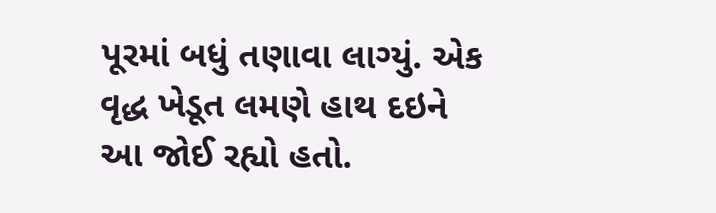પૂરમાં બધું તણાવા લાગ્યું. એક વૃદ્ધ ખેડૂત લમણે હાથ દઇને આ જોઈ રહ્યો હતો.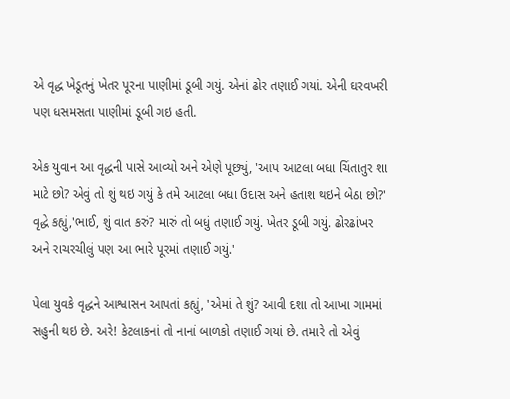એ વૃદ્ધ ખેડૂતનું ખેતર પૂરના પાણીમાં ડૂબી ગયું. એનાં ઢોર તણાઈ ગયાં. એની ઘરવખરી પણ ધસમસતા પાણીમાં ડૂબી ગઇ હતી.

એક યુવાન આ વૃદ્ધની પાસે આવ્યો અને એણે પૂછ્યું, 'આપ આટલા બધા ચિંતાતુર શા માટે છો? એવું તો શું થઇ ગયું કે તમે આટલા બધા ઉદાસ અને હતાશ થઇને બેઠા છો?' વૃદ્ધે કહ્યું,'ભાઈ, શું વાત કરું? મારું તો બધું તણાઈ ગયું. ખેતર ડૂબી ગયું. ઢોરઢાંખર અને રાચરચીલું પણ આ ભારે પૂરમાં તણાઈ ગયું.'

પેલા યુવકે વૃદ્ધને આશ્વાસન આપતાં કહ્યું, 'એમાં તે શું? આવી દશા તો આખા ગામમાં સહુની થઇ છે. અરે! કેટલાકનાં તો નાનાં બાળકો તણાઈ ગયાં છે. તમારે તો એવું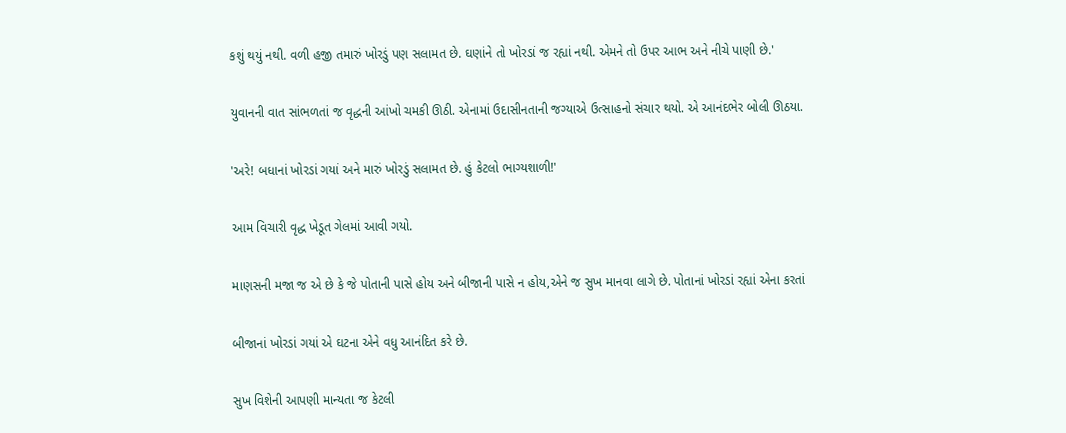કશું થયું નથી. વળી હજી તમારું ખોરડું પણ સલામત છે. ઘણાંને તો ખોરડાં જ રહ્યાં નથી. એમને તો ઉપર આભ અને નીચે પાણી છે.'

યુવાનની વાત સાંભળતાં જ વૃદ્ધની આંખો ચમકી ઊઠી. એનામાં ઉદાસીનતાની જગ્યાએ ઉત્સાહનો સંચાર થયો. એ આનંદભેર બોલી ઊઠયા.

'અરે! બધાનાં ખોરડાં ગયાં અને મારું ખોરડું સલામત છે. હું કેટલો ભાગ્યશાળી!'

આમ વિચારી વૃદ્ધ ખેડૂત ગેલમાં આવી ગયો.

માણસની મજા જ એ છે કે જે પોતાની પાસે હોય અને બીજાની પાસે ન હોય,એને જ સુખ માનવા લાગે છે. પોતાનાં ખોરડાં રહ્યાં એના કરતાં

બીજાનાં ખોરડાં ગયાં એ ઘટના એને વધુ આનંદિત કરે છે.

સુખ વિશેની આપણી માન્યતા જ કેટલી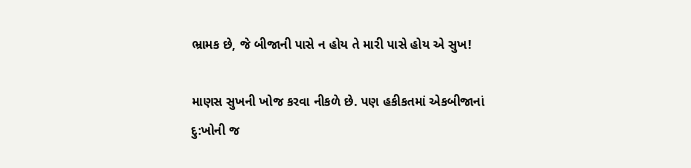ભ્રામક છે, જે બીજાની પાસે ન હોય તે મારી પાસે હોય એ સુખ!

માણસ સુખની ખોજ કરવા નીકળે છે. પણ હકીકતમાં એકબીજાનાં દુ:ખોની જ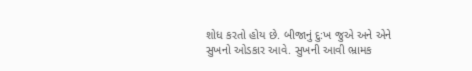શોધ કરતો હોય છે. બીજાનું દુ:ખ જુએ અને એને સુખનો ઓડકાર આવે. સુખની આવી ભ્રામક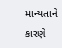માન્યતાને કારણે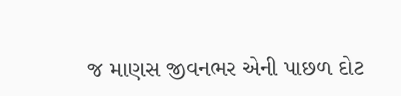જ માણસ જીવનભર એની પાછળ દોટ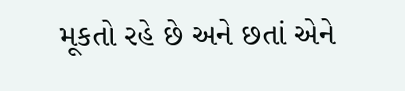મૂકતો રહે છે અને છતાં એને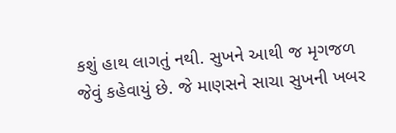કશું હાથ લાગતું નથી. સુખને આથી જ મૃગજળ જેવું કહેવાયું છે. જે માણસને સાચા સુખની ખબર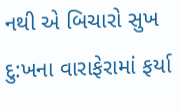નથી એ બિચારો સુખ દુ:ખના વારાફેરામાં ફર્યા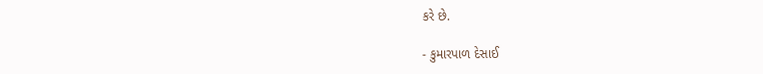કરે છે.

- કુમારપાળ દેસાઈ